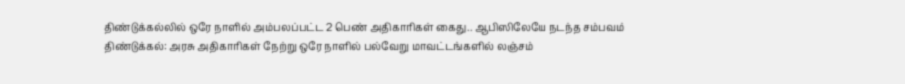திண்டுக்கல்லில் ஒரே நாளில் அம்பலப்பட்ட 2 பெண் அதிகாரிகள் கைது.. ஆபிஸிலேயே நடந்த சம்பவம்
திண்டுக்கல்: அரசு அதிகாரிகள் நேற்று ஒரே நாளில் பல்வேறு மாவட்டங்களில் லஞ்சம்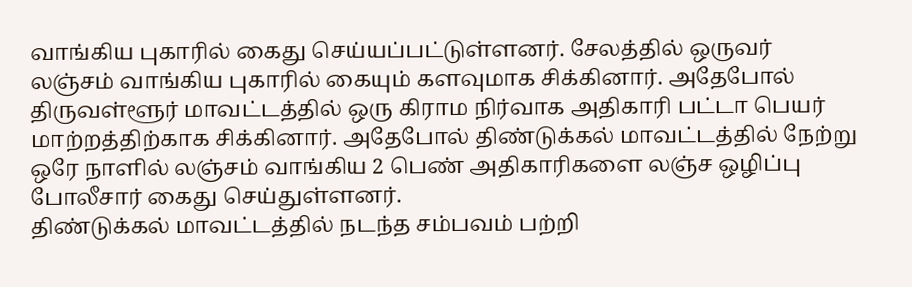வாங்கிய புகாரில் கைது செய்யப்பட்டுள்ளனர். சேலத்தில் ஒருவர் லஞ்சம் வாங்கிய புகாரில் கையும் களவுமாக சிக்கினார். அதேபோல் திருவள்ளூர் மாவட்டத்தில் ஒரு கிராம நிர்வாக அதிகாரி பட்டா பெயர் மாற்றத்திற்காக சிக்கினார். அதேபோல் திண்டுக்கல் மாவட்டத்தில் நேற்று ஒரே நாளில் லஞ்சம் வாங்கிய 2 பெண் அதிகாரிகளை லஞ்ச ஒழிப்பு போலீசார் கைது செய்துள்ளனர்.
திண்டுக்கல் மாவட்டத்தில் நடந்த சம்பவம் பற்றி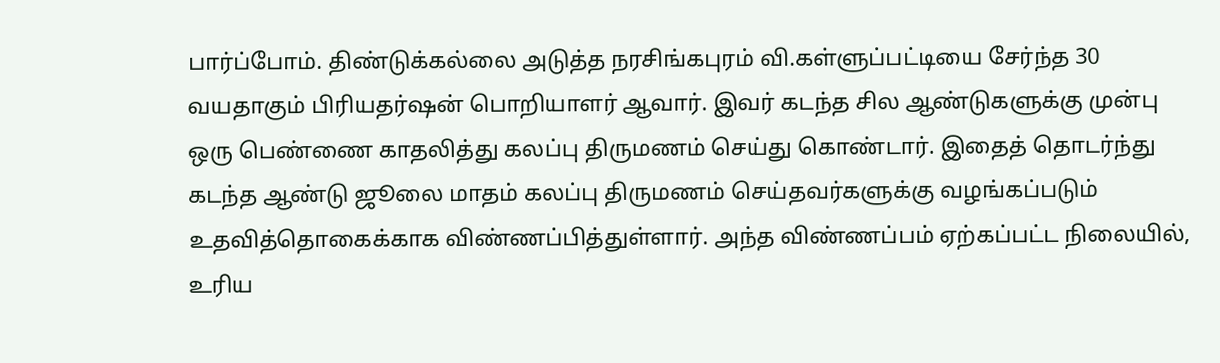பார்ப்போம். திண்டுக்கல்லை அடுத்த நரசிங்கபுரம் வி.கள்ளுப்பட்டியை சேர்ந்த 30 வயதாகும் பிரியதர்ஷன் பொறியாளர் ஆவார். இவர் கடந்த சில ஆண்டுகளுக்கு முன்பு ஒரு பெண்ணை காதலித்து கலப்பு திருமணம் செய்து கொண்டார். இதைத் தொடர்ந்து கடந்த ஆண்டு ஜூலை மாதம் கலப்பு திருமணம் செய்தவர்களுக்கு வழங்கப்படும் உதவித்தொகைக்காக விண்ணப்பித்துள்ளார். அந்த விண்ணப்பம் ஏற்கப்பட்ட நிலையில், உரிய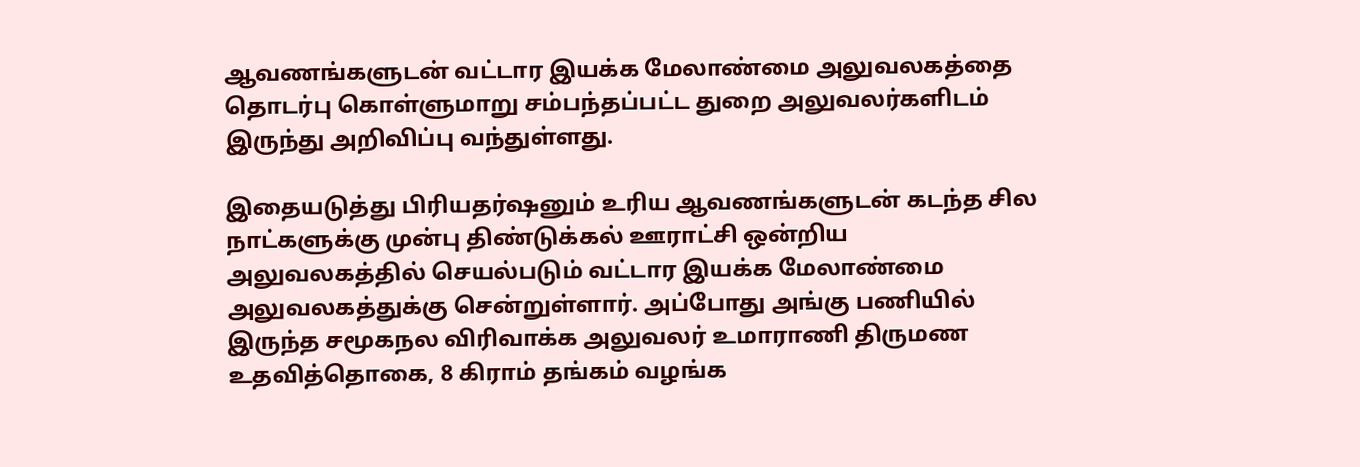ஆவணங்களுடன் வட்டார இயக்க மேலாண்மை அலுவலகத்தை தொடர்பு கொள்ளுமாறு சம்பந்தப்பட்ட துறை அலுவலர்களிடம் இருந்து அறிவிப்பு வந்துள்ளது.

இதையடுத்து பிரியதர்ஷனும் உரிய ஆவணங்களுடன் கடந்த சில நாட்களுக்கு முன்பு திண்டுக்கல் ஊராட்சி ஒன்றிய அலுவலகத்தில் செயல்படும் வட்டார இயக்க மேலாண்மை அலுவலகத்துக்கு சென்றுள்ளார். அப்போது அங்கு பணியில் இருந்த சமூகநல விரிவாக்க அலுவலர் உமாராணி திருமண உதவித்தொகை, 8 கிராம் தங்கம் வழங்க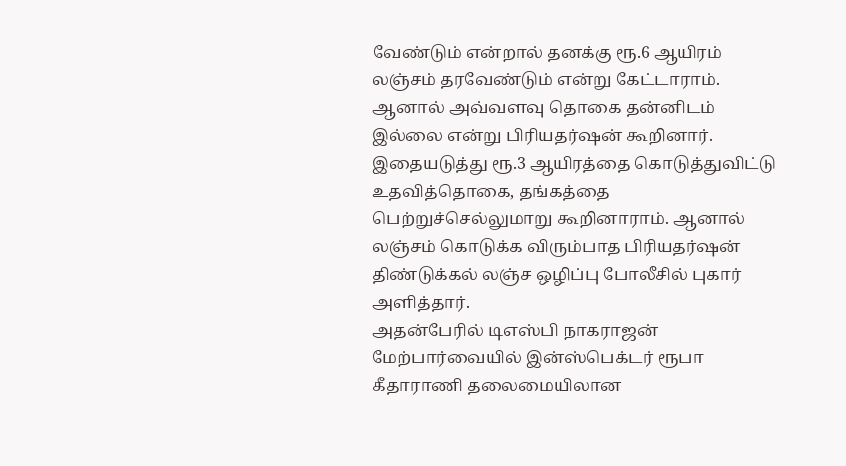வேண்டும் என்றால் தனக்கு ரூ.6 ஆயிரம் லஞ்சம் தரவேண்டும் என்று கேட்டாராம்.
ஆனால் அவ்வளவு தொகை தன்னிடம் இல்லை என்று பிரியதர்ஷன் கூறினார். இதையடுத்து ரூ.3 ஆயிரத்தை கொடுத்துவிட்டு உதவித்தொகை, தங்கத்தை பெற்றுச்செல்லுமாறு கூறினாராம். ஆனால் லஞ்சம் கொடுக்க விரும்பாத பிரியதர்ஷன் திண்டுக்கல் லஞ்ச ஒழிப்பு போலீசில் புகார் அளித்தார்.
அதன்பேரில் டிஎஸ்பி நாகராஜன் மேற்பார்வையில் இன்ஸ்பெக்டர் ரூபா கீதாராணி தலைமையிலான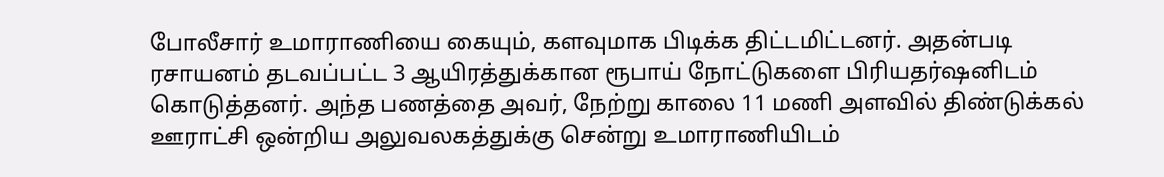போலீசார் உமாராணியை கையும், களவுமாக பிடிக்க திட்டமிட்டனர். அதன்படி ரசாயனம் தடவப்பட்ட 3 ஆயிரத்துக்கான ரூபாய் நோட்டுகளை பிரியதர்ஷனிடம் கொடுத்தனர். அந்த பணத்தை அவர், நேற்று காலை 11 மணி அளவில் திண்டுக்கல் ஊராட்சி ஒன்றிய அலுவலகத்துக்கு சென்று உமாராணியிடம்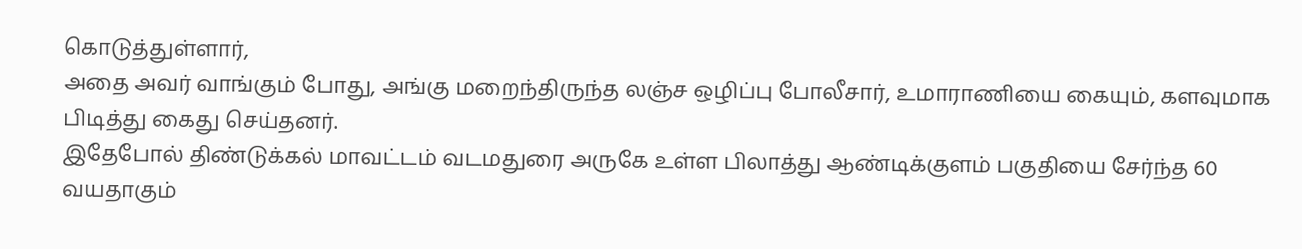கொடுத்துள்ளார்,
அதை அவர் வாங்கும் போது, அங்கு மறைந்திருந்த லஞ்ச ஒழிப்பு போலீசார், உமாராணியை கையும், களவுமாக பிடித்து கைது செய்தனர்.
இதேபோல் திண்டுக்கல் மாவட்டம் வடமதுரை அருகே உள்ள பிலாத்து ஆண்டிக்குளம் பகுதியை சேர்ந்த 60 வயதாகும்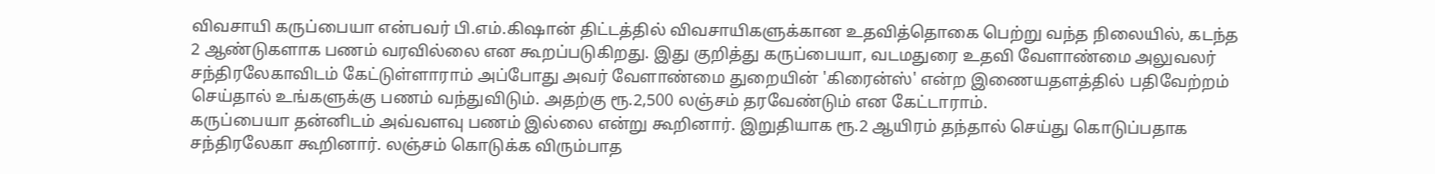விவசாயி கருப்பையா என்பவர் பி.எம்.கிஷான் திட்டத்தில் விவசாயிகளுக்கான உதவித்தொகை பெற்று வந்த நிலையில், கடந்த 2 ஆண்டுகளாக பணம் வரவில்லை என கூறப்படுகிறது. இது குறித்து கருப்பையா, வடமதுரை உதவி வேளாண்மை அலுவலர் சந்திரலேகாவிடம் கேட்டுள்ளாராம் அப்போது அவர் வேளாண்மை துறையின் 'கிரைன்ஸ்' என்ற இணையதளத்தில் பதிவேற்றம் செய்தால் உங்களுக்கு பணம் வந்துவிடும். அதற்கு ரூ.2,500 லஞ்சம் தரவேண்டும் என கேட்டாராம்.
கருப்பையா தன்னிடம் அவ்வளவு பணம் இல்லை என்று கூறினார். இறுதியாக ரூ.2 ஆயிரம் தந்தால் செய்து கொடுப்பதாக சந்திரலேகா கூறினார். லஞ்சம் கொடுக்க விரும்பாத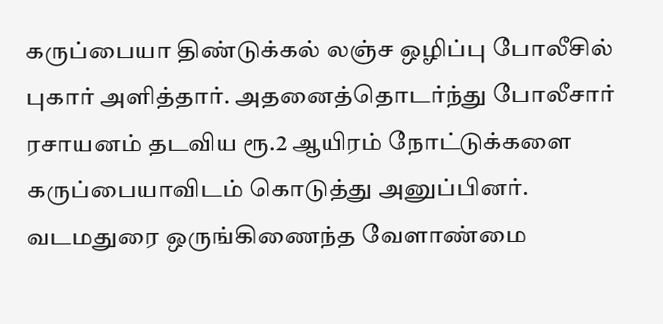கருப்பையா திண்டுக்கல் லஞ்ச ஒழிப்பு போலீசில் புகார் அளித்தார். அதனைத்தொடர்ந்து போலீசார் ரசாயனம் தடவிய ரூ.2 ஆயிரம் நோட்டுக்களை கருப்பையாவிடம் கொடுத்து அனுப்பினர்.
வடமதுரை ஒருங்கிணைந்த வேளாண்மை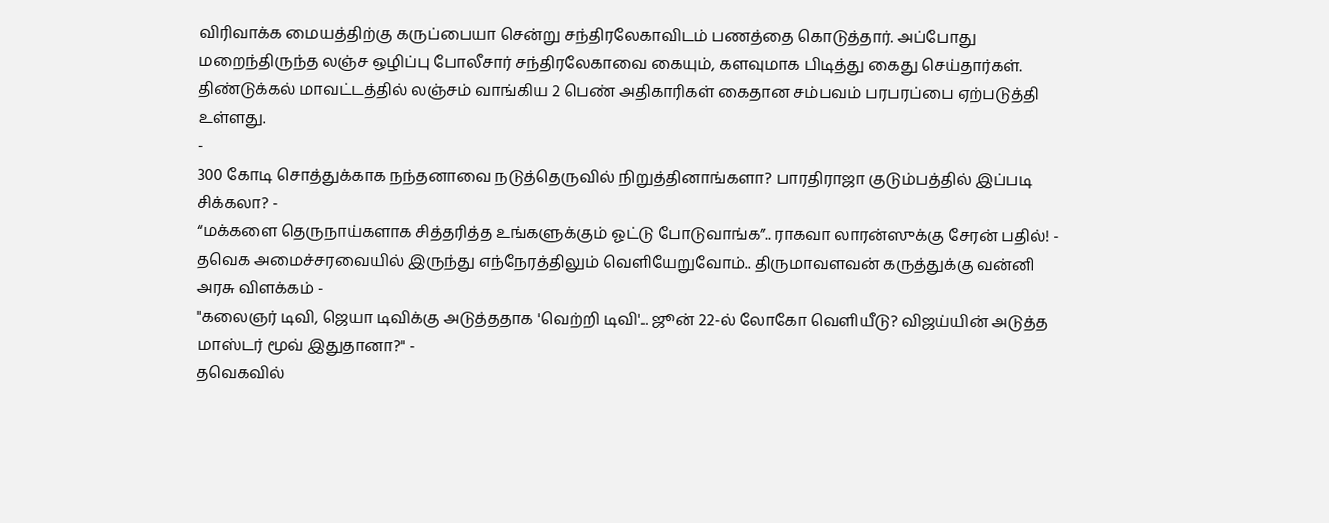விரிவாக்க மையத்திற்கு கருப்பையா சென்று சந்திரலேகாவிடம் பணத்தை கொடுத்தார். அப்போது மறைந்திருந்த லஞ்ச ஒழிப்பு போலீசார் சந்திரலேகாவை கையும், களவுமாக பிடித்து கைது செய்தார்கள். திண்டுக்கல் மாவட்டத்தில் லஞ்சம் வாங்கிய 2 பெண் அதிகாரிகள் கைதான சம்பவம் பரபரப்பை ஏற்படுத்தி உள்ளது.
-
300 கோடி சொத்துக்காக நந்தனாவை நடுத்தெருவில் நிறுத்தினாங்களா? பாரதிராஜா குடும்பத்தில் இப்படி சிக்கலா? -
“மக்களை தெருநாய்களாக சித்தரித்த உங்களுக்கும் ஓட்டு போடுவாங்க”.. ராகவா லாரன்ஸுக்கு சேரன் பதில்! -
தவெக அமைச்சரவையில் இருந்து எந்நேரத்திலும் வெளியேறுவோம்.. திருமாவளவன் கருத்துக்கு வன்னி அரசு விளக்கம் -
"கலைஞர் டிவி, ஜெயா டிவிக்கு அடுத்ததாக 'வெற்றி டிவி'... ஜூன் 22-ல் லோகோ வெளியீடு? விஜய்யின் அடுத்த மாஸ்டர் மூவ் இதுதானா?" -
தவெகவில்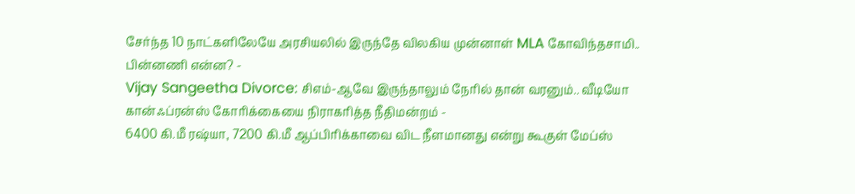சேர்ந்த 10 நாட்களிலேயே அரசியலில் இருந்தே விலகிய முன்னாள் MLA கோவிந்தசாமி.. பின்னணி என்ன? -
Vijay Sangeetha Divorce: சிஎம்-ஆவே இருந்தாலும் நேரில் தான் வரனும்.. வீடியோ கான்ஃப்ரன்ஸ் கோரிக்கையை நிராகரித்த நீதிமன்றம் -
6400 கி.மீ ரஷ்யா, 7200 கி.மீ ஆப்பிரிக்காவை விட நீளமானது என்று கூகுள் மேப்ஸ்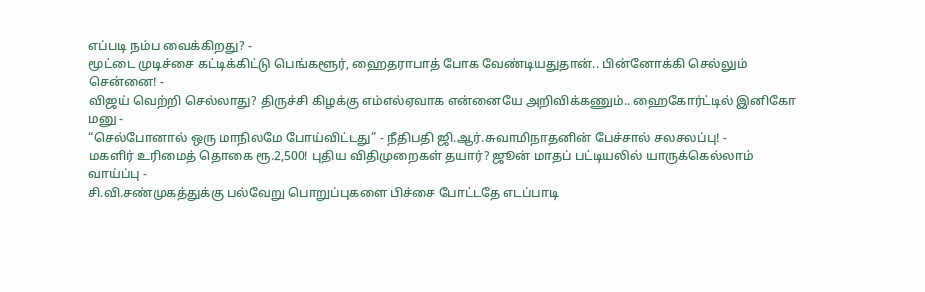எப்படி நம்ப வைக்கிறது? -
மூட்டை முடிச்சை கட்டிக்கிட்டு பெங்களூர், ஹைதராபாத் போக வேண்டியதுதான்.. பின்னோக்கி செல்லும் சென்னை! -
விஜய் வெற்றி செல்லாது? திருச்சி கிழக்கு எம்எல்ஏவாக என்னையே அறிவிக்கணும்.. ஹைகோர்ட்டில் இனிகோ மனு -
“செல்போனால் ஒரு மாநிலமே போய்விட்டது” - நீதிபதி ஜி.ஆர்.சுவாமிநாதனின் பேச்சால் சலசலப்பு! -
மகளிர் உரிமைத் தொகை ரூ.2,500! புதிய விதிமுறைகள் தயார்? ஜூன் மாதப் பட்டியலில் யாருக்கெல்லாம் வாய்ப்பு -
சி.வி.சண்முகத்துக்கு பல்வேறு பொறுப்புகளை பிச்சை போட்டதே எடப்பாடி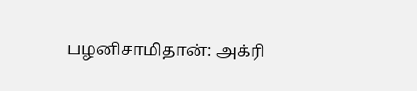பழனிசாமிதான்: அக்ரி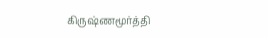கிருஷ்ணமூர்த்தி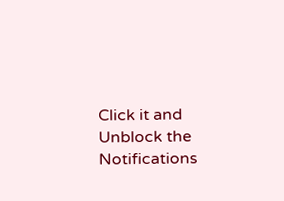Click it and Unblock the Notifications